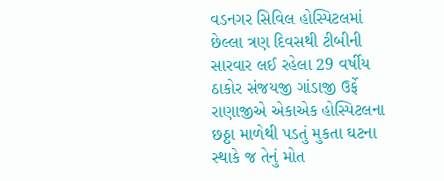વડનગર સિવિલ હોસ્પિટલમાં છેલ્લા ત્રણ દિવસથી ટીબીની સારવાર લઈ રહેલા 29 વર્ષીય ઠાકોર સંજયજી ગાંડાજી ઉર્ફે રાણાજીએ એકાએક હોસ્પિટલના છઠ્ઠા માળેથી પડતું મુકતા ઘટના સ્થાકે જ તેનું મોત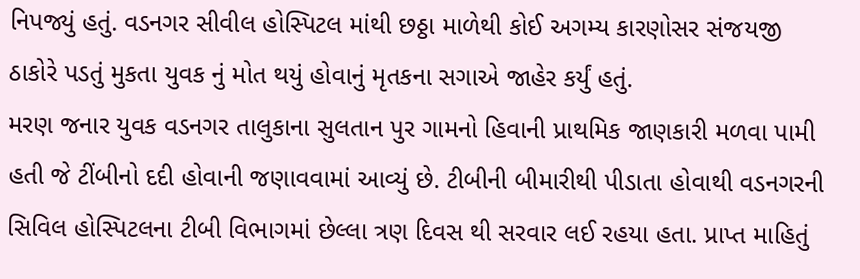નિપજ્યું હતું. વડનગર સીવીલ હોસ્પિટલ માંથી છઠ્ઠા માળેથી કોઈ અગમ્ય કારણોસર સંજયજી ઠાકોરે પડતું મુકતા યુવક નું મોત થયું હોવાનું મૃતકના સગાએ જાહેર કર્યું હતું.
મરણ જનાર યુવક વડનગર તાલુકાના સુલતાન પુર ગામનો હિવાની પ્રાથમિક જાણકારી મળવા પામી હતી જે ટીંબીનો દદી હોવાની જણાવવામાં આવ્યું છે. ટીબીની બીમારીથી પીડાતા હોવાથી વડનગરની સિવિલ હોસ્પિટલના ટીબી વિભાગમાં છેલ્લા ત્રણ દિવસ થી સરવાર લઈ રહયા હતા. પ્રાપ્ત માહિતું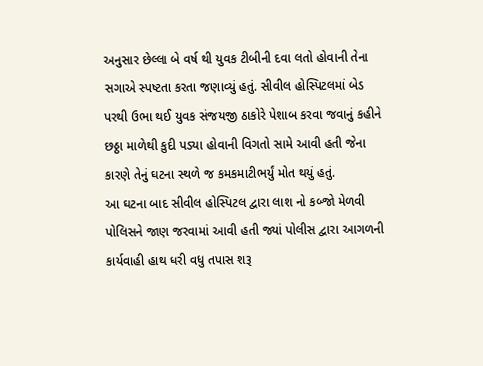અનુસાર છેલ્લા બે વર્ષ થી યુવક ટીબીની દવા લતો હોવાની તેના સગાએ સ્પષ્ટતા કરતા જણાવ્યું હતું. સીવીલ હોસ્પિટલમાં બેડ પરથી ઉભા થઈ યુવક સંજયજી ઠાકોરે પેશાબ કરવા જવાનું કહીને છઠ્ઠા માળેથી કુદી પડ્યા હોવાની વિગતો સામે આવી હતી જેના કારણે તેનું ઘટના સ્થળે જ કમકમાટીભર્યું મોત થયું હતું.
આ ઘટના બાદ સીવીલ હોસ્પિટલ દ્વારા લાશ નો કબ્જો મેળવી પોલિસને જાણ જરવામાં આવી હતી જ્યાં પોલીસ દ્વારા આગળની કાર્યવાહી હાથ ધરી વધુ તપાસ શરૂ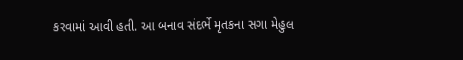કરવામાં આવી હતી. આ બનાવ સંદર્ભે મૃતકના સગા મેહુલ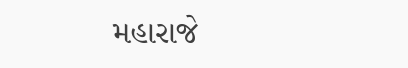મહારાજે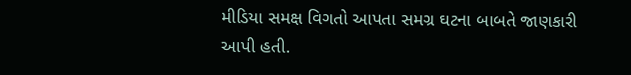મીડિયા સમક્ષ વિગતો આપતા સમગ્ર ઘટના બાબતે જાણકારી આપી હતી.